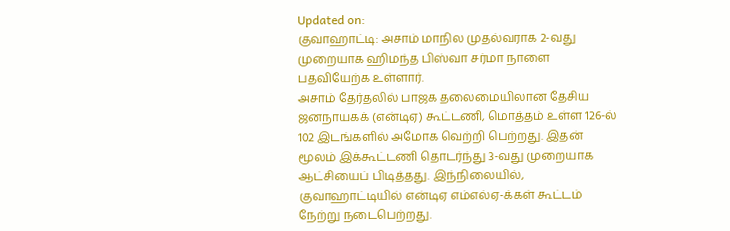Updated on:
குவாஹாட்டி: அசாம் மாநில முதல்வராக 2-வது முறையாக ஹிமந்த பிஸ்வா சர்மா நாளை பதவியேற்க உள்ளார்.
அசாம் தேர்தலில் பாஜக தலைமையிலான தேசிய ஜனநாயகக் (என்டிஏ) கூட்டணி, மொத்தம் உள்ள 126-ல் 102 இடங்களில் அமோக வெற்றி பெற்றது. இதன் மூலம் இக்கூட்டணி தொடர்ந்து 3-வது முறையாக ஆட்சியைப் பிடித்தது. இந்நிலையில், குவாஹாட்டியில் என்டிஏ எம்எல்ஏ-க்கள் கூட்டம் நேற்று நடைபெற்றது.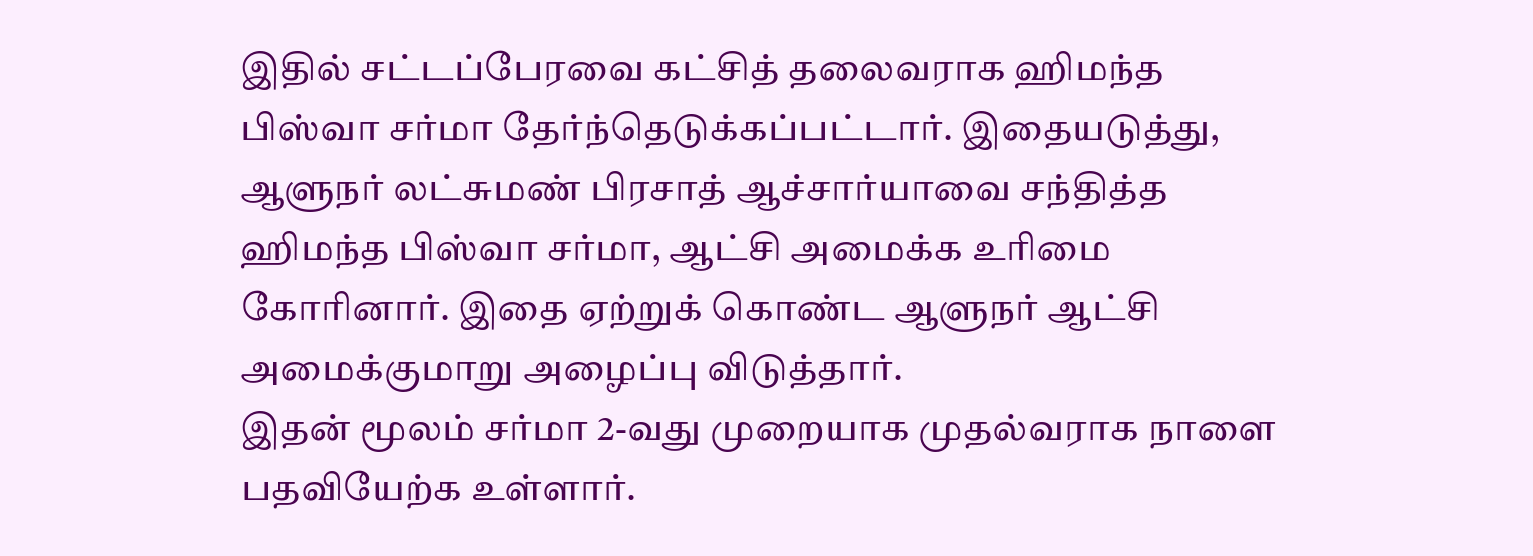இதில் சட்டப்பேரவை கட்சித் தலைவராக ஹிமந்த பிஸ்வா சர்மா தேர்ந்தெடுக்கப்பட்டார். இதையடுத்து, ஆளுநர் லட்சுமண் பிரசாத் ஆச்சார்யாவை சந்தித்த ஹிமந்த பிஸ்வா சர்மா, ஆட்சி அமைக்க உரிமை கோரினார். இதை ஏற்றுக் கொண்ட ஆளுநர் ஆட்சி அமைக்குமாறு அழைப்பு விடுத்தார்.
இதன் மூலம் சர்மா 2-வது முறையாக முதல்வராக நாளை பதவியேற்க உள்ளார்.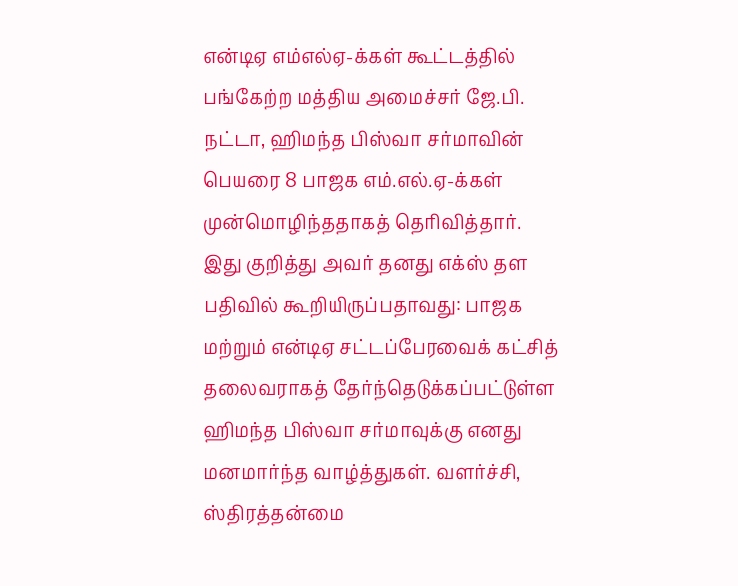என்டிஏ எம்எல்ஏ-க்கள் கூட்டத்தில் பங்கேற்ற மத்திய அமைச்சர் ஜே.பி. நட்டா, ஹிமந்த பிஸ்வா சர்மாவின் பெயரை 8 பாஜக எம்.எல்.ஏ-க்கள் முன்மொழிந்ததாகத் தெரிவித்தார்.
இது குறித்து அவர் தனது எக்ஸ் தள பதிவில் கூறியிருப்பதாவது: பாஜக மற்றும் என்டிஏ சட்டப்பேரவைக் கட்சித் தலைவராகத் தேர்ந்தெடுக்கப்பட்டுள்ள ஹிமந்த பிஸ்வா சர்மாவுக்கு எனது மனமார்ந்த வாழ்த்துகள். வளர்ச்சி, ஸ்திரத்தன்மை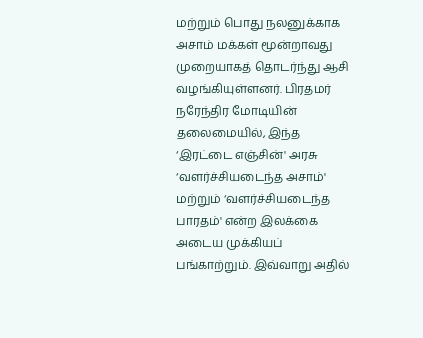மற்றும் பொது நலனுக்காக அசாம் மக்கள் மூன்றாவது முறையாகத் தொடர்ந்து ஆசி வழங்கியுள்ளனர். பிரதமர் நரேந்திர மோடியின் தலைமையில், இந்த ‘இரட்டை எஞ்சின்' அரசு ‘வளர்ச்சியடைந்த அசாம்' மற்றும் ‘வளர்ச்சியடைந்த பாரதம்' என்ற இலக்கை அடைய முக்கியப் பங்காற்றும். இவ்வாறு அதில்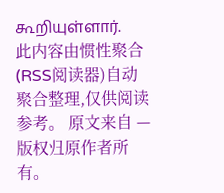கூறியுள்ளார்.
此内容由惯性聚合(RSS阅读器)自动聚合整理,仅供阅读参考。 原文来自 — 版权归原作者所有。